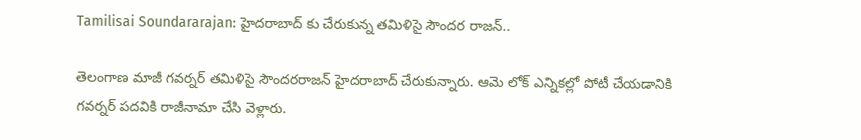Tamilisai Soundararajan: హైదరాబాద్ కు చేరుకున్న తమిళిసై సౌందర రాజన్..

తెలంగాణ మాజీ గవర్నర్ తమిళిసై సౌందరరాజన్ హైదరాబాద్ చేరుకున్నారు. ఆమె లోక్ ఎన్నికల్లో పోటీ చేయడానికి గవర్నర్ పదవికి రాజీనామా చేసి వెళ్లారు.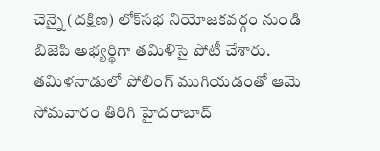చెన్నై (దక్షిణ) లోక్‌సభ నియోజకవర్గం నుండి బిజెపి అభ్యర్థిగా తమిళిసై పోటీ చేశారు. తమిళనాడులో పోలింగ్ ముగియడంతో ఆమె సోమవారం తిరిగి హైదరాబాద్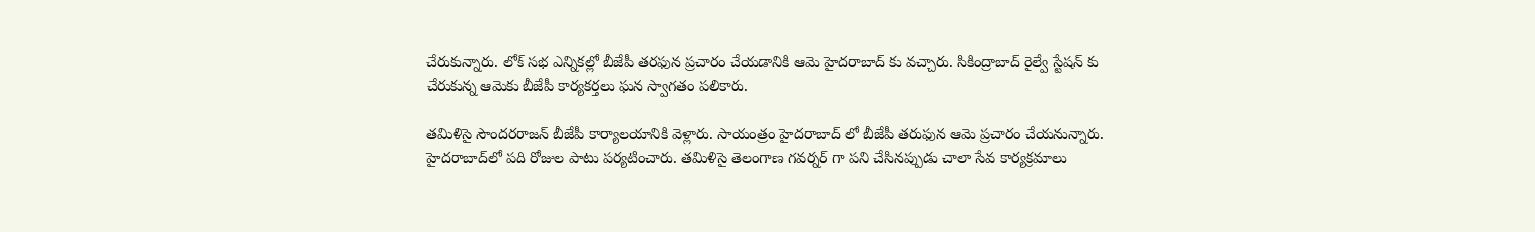చేరుకున్నారు. లోక్ సభ ఎన్నికల్లో బీజేపీ తరఫున ప్రచారం చేయడానికి ఆమె హైదరాబాద్ కు వచ్చారు. సికింద్రాబాద్ రైల్వే స్టేషన్ కు చేరుకున్న ఆమెకు బీజేపీ కార్యకర్తలు ఘన స్వాగతం పలికారు.

తమిళిసై సౌందరరాజన్ బీజేపీ కార్యాలయానికి వెళ్లారు. సాయంత్రం హైదరాబాద్ లో బీజేపీ తరుఫున ఆమె ప్రచారం చేయనున్నారు. హైదరాబాద్‌లో పది రోజుల పాటు పర్యటించారు. తమిళిసై తెలంగాణ గవర్నర్ గా పని చేసినప్పుడు చాలా సేవ కార్యక్రమాలు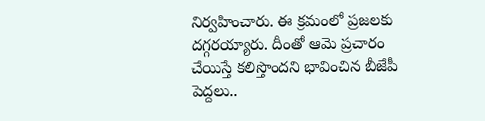నిర్వహించారు. ఈ క్రమంలో ప్రజలకు దగ్గరయ్యారు. దీంతో ఆమె ప్రచారం చేయిస్తే కలిస్తొందని భావించిన బీజేపీ పెద్దలు..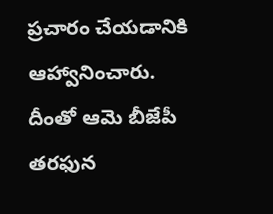ప్రచారం చేయడానికి ఆహ్వానించారు. దీంతో ఆమె బీజేపీ తరఫున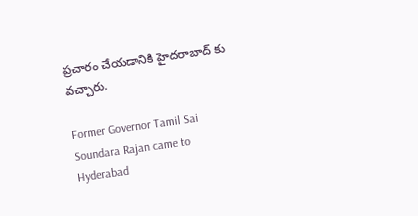ప్రచారం చేయడానికి హైదరాబాద్ కు వచ్చారు.

Former Governor Tamil Sai Soundara Rajan came to Hyderabad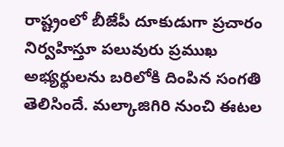రాష్ట్రంలో బీజేపీ దూకుడుగా ప్రచారం నిర్వహిస్తూ పలువురు ప్రముఖ అభ్యర్థులను బరిలోకి దింపిన సంగతి తెలిసిందే. మల్కాజిగిరి నుంచి ఈటల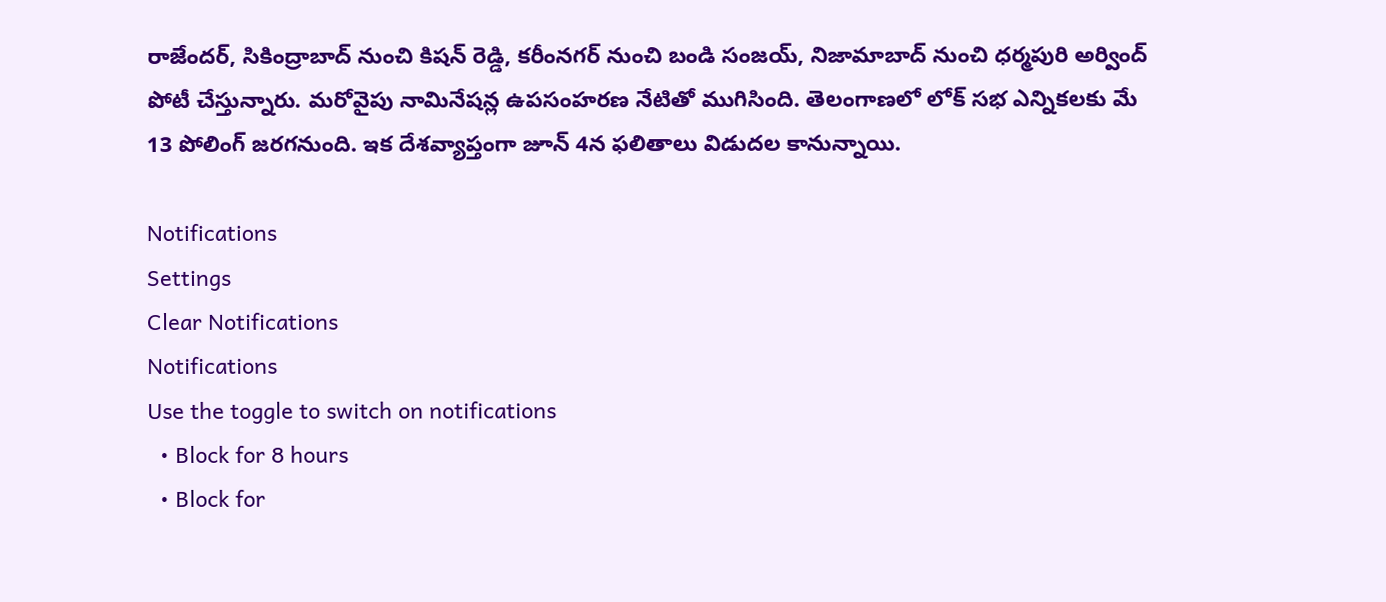రాజేందర్, సికింద్రాబాద్ నుంచి కిషన్ రెడ్డి, కరీంనగర్ నుంచి బండి సంజయ్, నిజామాబాద్ నుంచి ధర్మపురి అర్వింద్ పోటీ చేస్తున్నారు. మరోవైపు నామినేషన్ల ఉపసంహరణ నేటితో ముగిసింది. తెలంగాణలో లోక్ సభ ఎన్నికలకు మే 13 పోలింగ్ జరగనుంది. ఇక దేశవ్యాప్తంగా జూన్ 4న ఫలితాలు విడుదల కానున్నాయి.

Notifications
Settings
Clear Notifications
Notifications
Use the toggle to switch on notifications
  • Block for 8 hours
  • Block for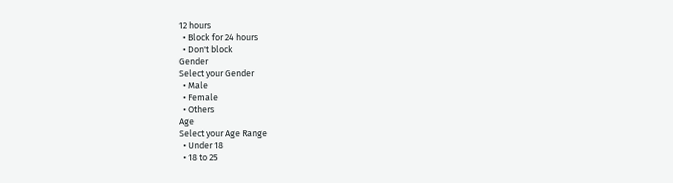12 hours
  • Block for 24 hours
  • Don't block
Gender
Select your Gender
  • Male
  • Female
  • Others
Age
Select your Age Range
  • Under 18
  • 18 to 25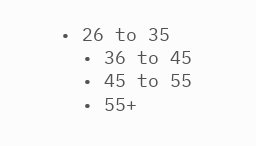• 26 to 35
  • 36 to 45
  • 45 to 55
  • 55+